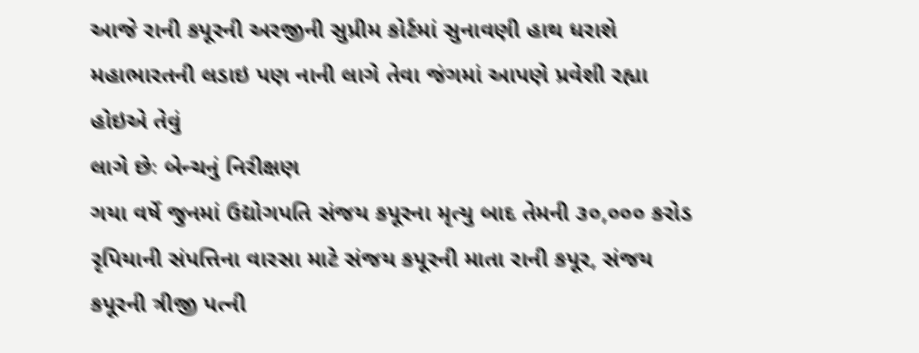આજે રાની કપૂરની અરજીની સુપ્રીમ કોર્ટમાં સુનાવણી હાથ ધરાશે
મહાભારતની લડાઇ પણ નાની લાગે તેવા જંગમાં આપણે પ્રવેશી રહ્યા હોઇએ તેવું
લાગે છેઃ બેન્ચનું નિરીક્ષણ
ગયા વર્ષે જુનમાં ઉદ્યોગપતિ સંજય કપૂરના મૃત્યુ બાદ તેમની ૩૦,૦૦૦ કરોડ
રૃપિયાની સંપત્તિના વારસા માટે સંજય કપૂરની માતા રાની કપૂર, સંજય
કપૂરની ત્રીજી પત્ની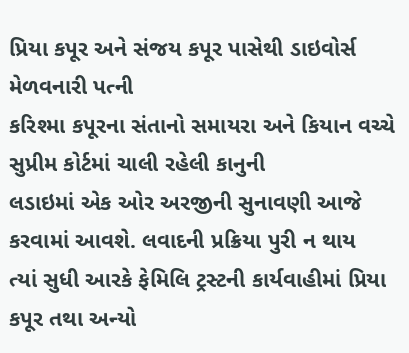પ્રિયા કપૂર અને સંજય કપૂર પાસેથી ડાઇવોર્સ મેળવનારી પત્ની
કરિશ્મા કપૂરના સંતાનો સમાયરા અને કિયાન વચ્ચે સુપ્રીમ કોર્ટમાં ચાલી રહેલી કાનુની
લડાઇમાં એક ઓર અરજીની સુનાવણી આજે કરવામાં આવશે. લવાદની પ્રક્રિયા પુરી ન થાય
ત્યાં સુધી આરકે ફેમિલિ ટ્રસ્ટની કાર્યવાહીમાં પ્રિયા કપૂર તથા અન્યો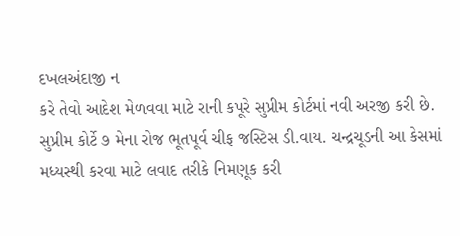દખલઅંદાજી ન
કરે તેવો આદેશ મેળવવા માટે રાની કપૂરે સુપ્રીમ કોર્ટમાં નવી અરજી કરી છે.
સુપ્રીમ કોર્ટે ૭ મેના રોજ ભૂતપૂર્વ ચીફ જસ્ટિસ ડી.વાય. ચન્દ્રચૂડની આ કેસમાં
મધ્યસ્થી કરવા માટે લવાદ તરીકે નિમણૂક કરી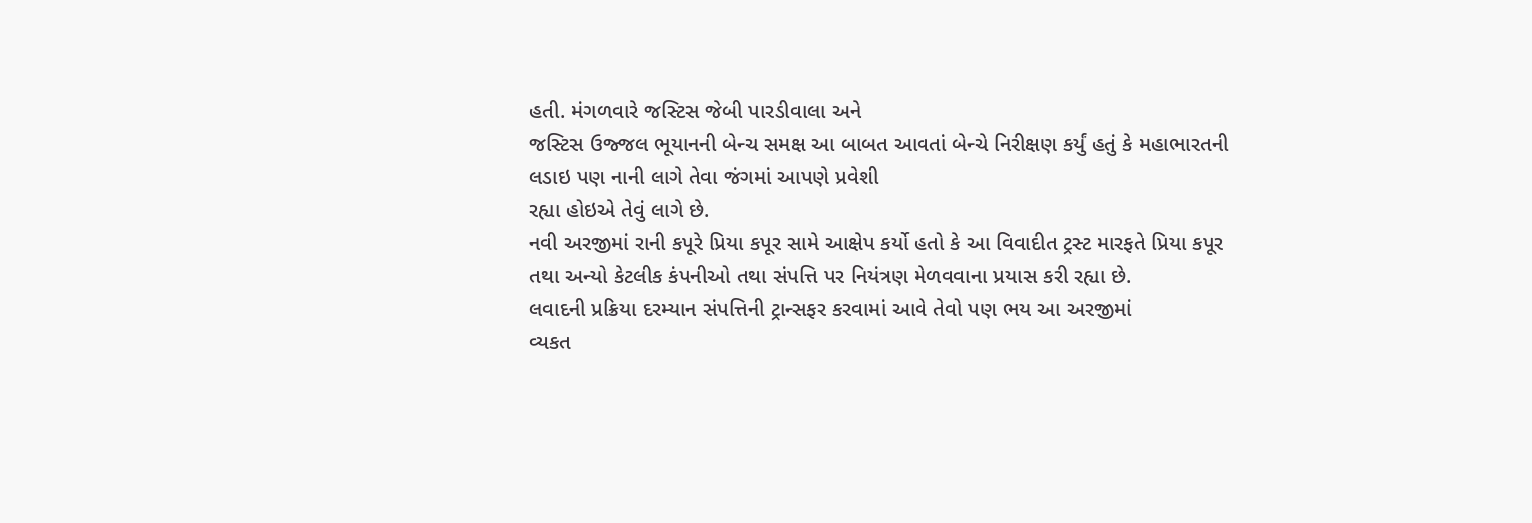હતી. મંગળવારે જસ્ટિસ જેબી પારડીવાલા અને
જસ્ટિસ ઉજ્જલ ભૂયાનની બેન્ચ સમક્ષ આ બાબત આવતાં બેન્ચે નિરીક્ષણ કર્યું હતું કે મહાભારતની
લડાઇ પણ નાની લાગે તેવા જંગમાં આપણે પ્રવેશી
રહ્યા હોઇએ તેવું લાગે છે.
નવી અરજીમાં રાની કપૂરે પ્રિયા કપૂર સામે આક્ષેપ કર્યો હતો કે આ વિવાદીત ટ્રસ્ટ મારફતે પ્રિયા કપૂર
તથા અન્યો કેટલીક કંપનીઓ તથા સંપત્તિ પર નિયંત્રણ મેળવવાના પ્રયાસ કરી રહ્યા છે.
લવાદની પ્રક્રિયા દરમ્યાન સંપત્તિની ટ્રાન્સફર કરવામાં આવે તેવો પણ ભય આ અરજીમાં
વ્યકત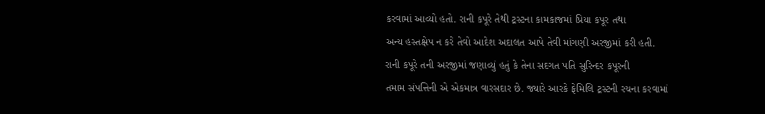કરવામાં આવ્યો હતો. રાની કપૂરે તેથી ટ્રસ્ટના કામકાજમાં પ્રિયા કપૂર તથા
અન્ય હસ્તક્ષેપ ન કરે તેવો આદેશ અદાલત આપે તેવી માંગણી અરજીમાં કરી હતી.
રાની કપૂરે તની અરજીમાં જણાવ્યું હતું કે તેના સદગત પતિ સુરિન્દર કપૂરની
તમામ સંપત્તિની એ એકમાત્ર વારસદાર છે. જ્યારે આરકે ફેમિલિ ટ્રસ્ટની રચના કરવામાં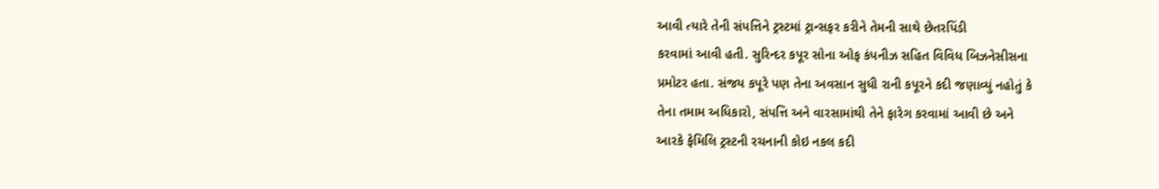આવી ત્યારે તેની સંપત્તિને ટ્રસ્ટમાં ટ્રાન્સફર કરીને તેમની સાથે છેતરપિંડી
કરવામાં આવી હતી. સુરિન્દર કપૂર સોના ઓફ કંપનીઝ સહિત વિવિધ બિઝનેસીસના
પ્રમોટર હતા. સંજય કપૂરે પણ તેના અવસાન સુધી રાની કપૂરને કદી જણાવ્યું નહોતું કે
તેના તમામ અધિકારો, સંપત્તિ અને વારસામાંથી તેને ફારેગ કરવામાં આવી છે અને
આરકે ફેમિલિ ટ્રસ્ટની રચનાની કોઇ નકલ કદી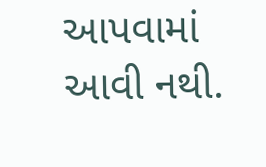આપવામાં આવી નથી.